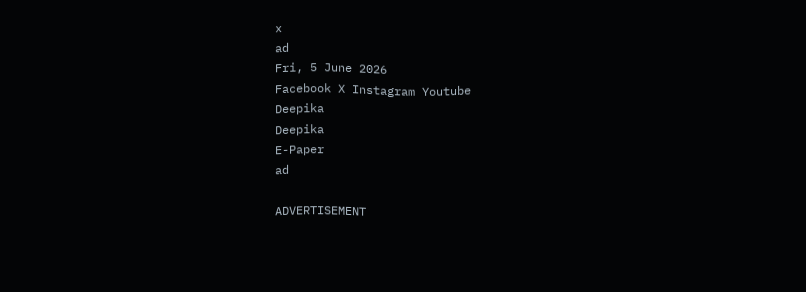x
ad
Fri, 5 June 2026
Facebook X Instagram Youtube
Deepika
Deepika
E-Paper
ad

ADVERTISEMENT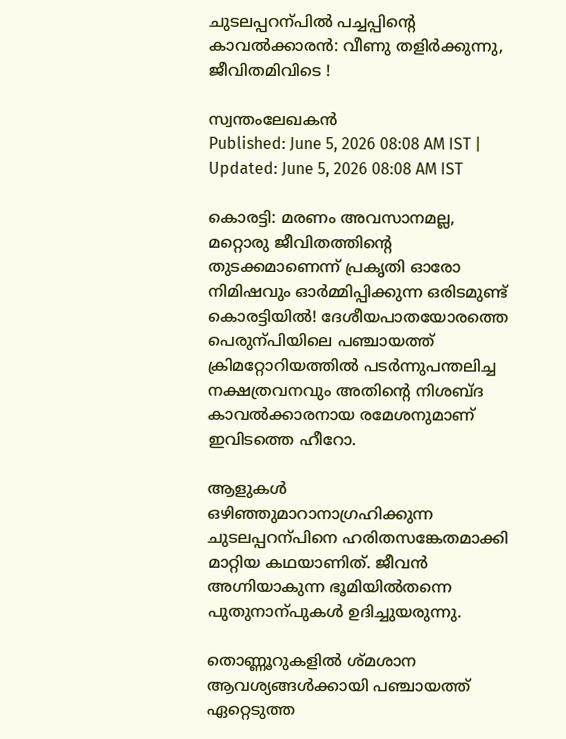ചുടലപ്പറന്പിൽ പച്ചപ്പിന്‍റെ കാവൽക്കാരൻ: വീണു തളിർക്കുന്നു, ജീവിതമിവിടെ !

സ്വന്തംലേഖകൻ
Published: June 5, 2026 08:08 AM IST | Updated: June 5, 2026 08:08 AM IST

കൊരട്ടി: മരണം അവസാനമല്ല, മറ്റൊരു ജീവിതത്തിന്‍റെ തുടക്കമാണെന്ന് പ്രകൃതി ഓരോ നിമിഷവും ഓർമ്മിപ്പിക്കുന്ന ഒരിടമുണ്ട് കൊരട്ടിയിൽ! ദേശീയപാതയോരത്തെ പെരുന്പിയിലെ പഞ്ചായത്ത് ക്രിമറ്റോറിയത്തിൽ പടർന്നുപന്തലിച്ച നക്ഷത്രവനവും അതിന്‍റെ നിശബ്ദ കാവൽക്കാരനായ രമേശനുമാണ് ഇവിടത്തെ ഹീറോ.

ആളുകൾ ഒഴിഞ്ഞുമാറാനാഗ്രഹിക്കുന്ന ചുടലപ്പറന്പിനെ ഹരിതസങ്കേതമാക്കി മാറ്റിയ കഥയാണിത്. ജീവൻ അഗ്നിയാകുന്ന ഭൂമിയിൽതന്നെ പുതുനാന്പുകൾ ഉദിച്ചുയരുന്നു.

തൊണ്ണൂറുകളിൽ ശ്മശാന ആവശ്യങ്ങൾക്കായി പഞ്ചായത്ത് ഏറ്റെടുത്ത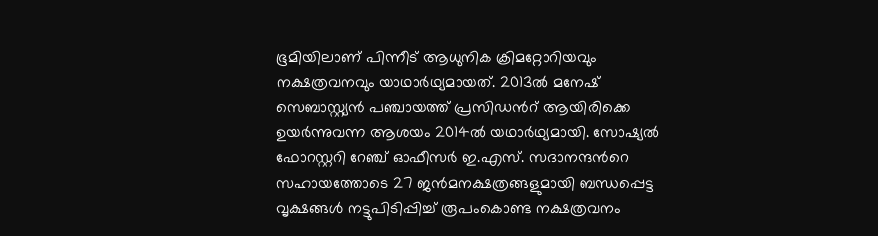ഭൂമിയിലാണ് പിന്നീട് ആധുനിക ക്രിമറ്റോറിയവും നക്ഷത്രവനവും യാഥാർഥ്യമായത്. 2013ൽ മനേഷ് സെബാസ്റ്റ്യൻ പഞ്ചായത്ത് പ്രസിഡന്‍റ് ആയിരിക്കെ ഉയർന്നുവന്ന ആശയം 2014ൽ യഥാർഥ്യമായി. സോഷ്യൽ ഫോറസ്റ്ററി റേഞ്ച് ഓഫീസർ ഇ.എസ്. സദാനന്ദന്‍റെ സഹായത്തോടെ 27 ജൻമനക്ഷത്രങ്ങളുമായി ബന്ധപ്പെട്ട വൃക്ഷങ്ങൾ നട്ടുപിടിപ്പിച്ച് രൂപംകൊണ്ട നക്ഷത്രവനം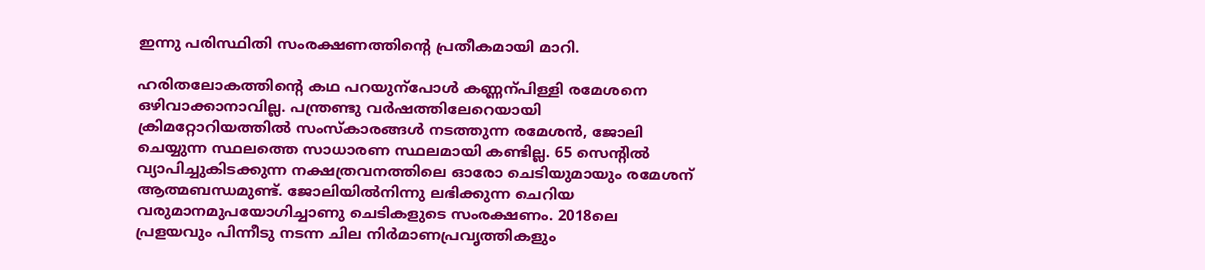ഇന്നു പരിസ്ഥിതി സംരക്ഷണത്തിന്‍റെ പ്രതീകമായി മാറി.

ഹരിതലോകത്തിന്‍റെ കഥ പറയുന്പോൾ കണ്ണന്പിള്ളി രമേശനെ ഒഴിവാക്കാനാവില്ല. പന്ത്രണ്ടു വർഷത്തിലേറെയായി ക്രിമറ്റോറിയത്തിൽ സംസ്കാരങ്ങൾ നടത്തുന്ന രമേശൻ, ജോലി ചെയ്യുന്ന സ്ഥലത്തെ സാധാരണ സ്ഥലമായി കണ്ടില്ല. 65 സെന്‍റിൽ വ്യാപിച്ചുകിടക്കുന്ന നക്ഷത്രവനത്തിലെ ഓരോ ചെടിയുമായും രമേശന് ആത്മബന്ധമുണ്ട്. ജോലിയിൽനിന്നു ലഭിക്കുന്ന ചെറിയ വരുമാനമുപയോഗിച്ചാണു ചെടികളുടെ സംരക്ഷണം. 2018ലെ പ്രളയവും പിന്നീടു നടന്ന ചില നിർമാണപ്രവൃത്തികളും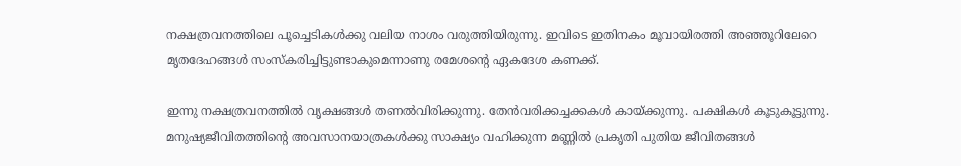നക്ഷത്രവനത്തിലെ പൂച്ചെടികൾക്കു വലിയ നാശം വരുത്തിയിരുന്നു. ഇവിടെ ഇതിനകം മൂവായിരത്തി അഞ്ഞൂറിലേറെ മൃതദേഹങ്ങൾ സംസ്കരിച്ചിട്ടുണ്ടാകുമെന്നാണു രമേശന്‍റെ ഏകദേശ കണക്ക്.

ഇന്നു നക്ഷത്രവനത്തിൽ വൃക്ഷങ്ങൾ തണൽവിരിക്കുന്നു. തേൻവരിക്കച്ചക്കകൾ കായ്ക്കുന്നു. പക്ഷികൾ കൂടുകൂട്ടുന്നു. മനുഷ്യജീവിതത്തിന്‍റെ അവസാനയാത്രകൾക്കു സാക്ഷ്യം വഹിക്കുന്ന മണ്ണിൽ പ്രകൃതി പുതിയ ജീവിതങ്ങൾ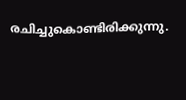രചിച്ചുകൊണ്ടിരിക്കുന്നു.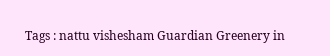Tags : nattu vishesham Guardian Greenery in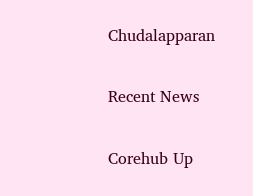Chudalapparan

Recent News

Corehub Up